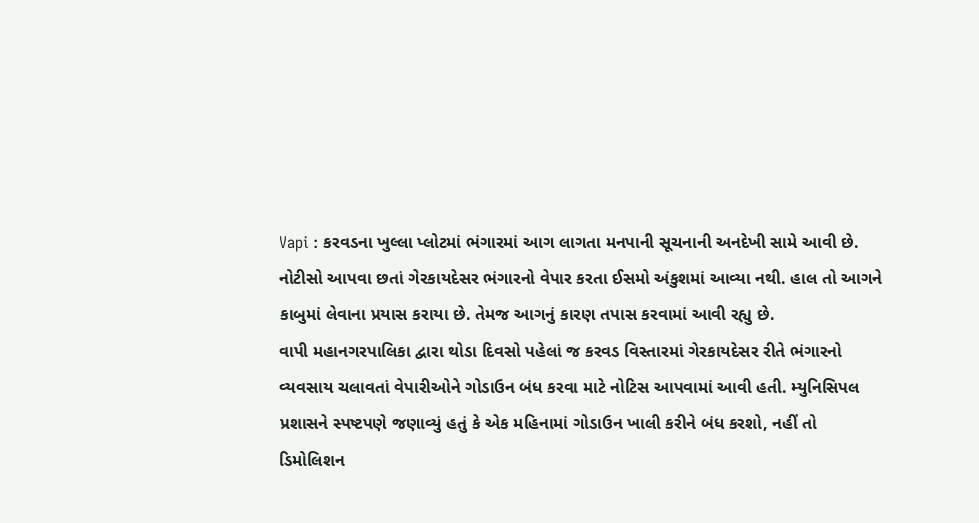Vapi : કરવડના ખુલ્લા પ્લોટમાં ભંગારમાં આગ લાગતા મનપાની સૂચનાની અનદેખી સામે આવી છે. નોટીસો આપવા છતાં ગેરકાયદેસર ભંગારનો વેપાર કરતા ઈસમો અંકુશમાં આવ્યા નથી. હાલ તો આગને કાબુમાં લેવાના પ્રયાસ કરાયા છે. તેમજ આગનું કારણ તપાસ કરવામાં આવી રહ્યુ છે.
વાપી મહાનગરપાલિકા દ્વારા થોડા દિવસો પહેલાં જ કરવડ વિસ્તારમાં ગેરકાયદેસર રીતે ભંગારનો વ્યવસાય ચલાવતાં વેપારીઓને ગોડાઉન બંધ કરવા માટે નોટિસ આપવામાં આવી હતી. મ્યુનિસિપલ પ્રશાસને સ્પષ્ટપણે જણાવ્યું હતું કે એક મહિનામાં ગોડાઉન ખાલી કરીને બંધ કરશો, નહીં તો ડિમોલિશન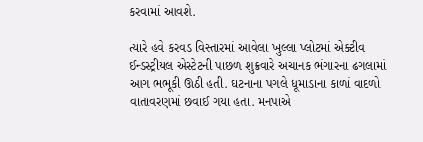કરવામાં આવશે.

ત્યારે હવે કરવડ વિસ્તારમાં આવેલા ખુલ્લા પ્લોટમાં એક્ટીવ ઈન્ડસ્ટ્રીયલ એસ્ટેટની પાછળ શુક્રવારે અચાનક ભંગારના ઢગલામાં આગ ભભૂકી ઊઠી હતી. ઘટનાના પગલે ધૂમાડાના કાળાં વાદળો વાતાવરણમાં છવાઈ ગયા હતા. મનપાએ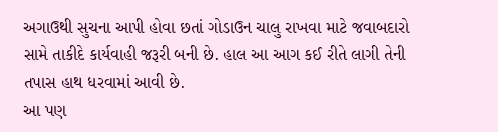અગાઉથી સુચના આપી હોવા છતાં ગોડાઉન ચાલુ રાખવા માટે જવાબદારો સામે તાકીદે કાર્યવાહી જરૂરી બની છે. હાલ આ આગ કઈ રીતે લાગી તેની તપાસ હાથ ધરવામાં આવી છે.
આ પણ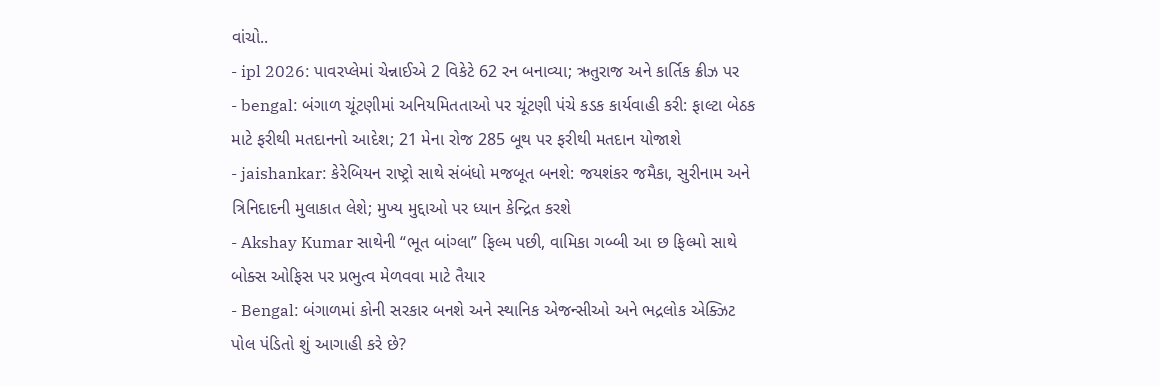વાંચો..
- ipl 2026: પાવરપ્લેમાં ચેન્નાઈએ 2 વિકેટે 62 રન બનાવ્યા; ઋતુરાજ અને કાર્તિક ક્રીઝ પર
- bengal: બંગાળ ચૂંટણીમાં અનિયમિતતાઓ પર ચૂંટણી પંચે કડક કાર્યવાહી કરી: ફાલ્ટા બેઠક માટે ફરીથી મતદાનનો આદેશ; 21 મેના રોજ 285 બૂથ પર ફરીથી મતદાન યોજાશે
- jaishankar: કેરેબિયન રાષ્ટ્રો સાથે સંબંધો મજબૂત બનશે: જયશંકર જમૈકા, સુરીનામ અને ત્રિનિદાદની મુલાકાત લેશે; મુખ્ય મુદ્દાઓ પર ધ્યાન કેન્દ્રિત કરશે
- Akshay Kumar સાથેની “ભૂત બાંગ્લા” ફિલ્મ પછી, વામિકા ગબ્બી આ છ ફિલ્મો સાથે બોક્સ ઓફિસ પર પ્રભુત્વ મેળવવા માટે તૈયાર
- Bengal: બંગાળમાં કોની સરકાર બનશે અને સ્થાનિક એજન્સીઓ અને ભદ્રલોક એક્ઝિટ પોલ પંડિતો શું આગાહી કરે છે?